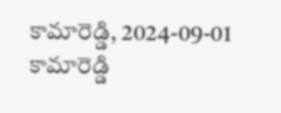కామారెడ్డి, 2024-09-01
కామారెడ్డి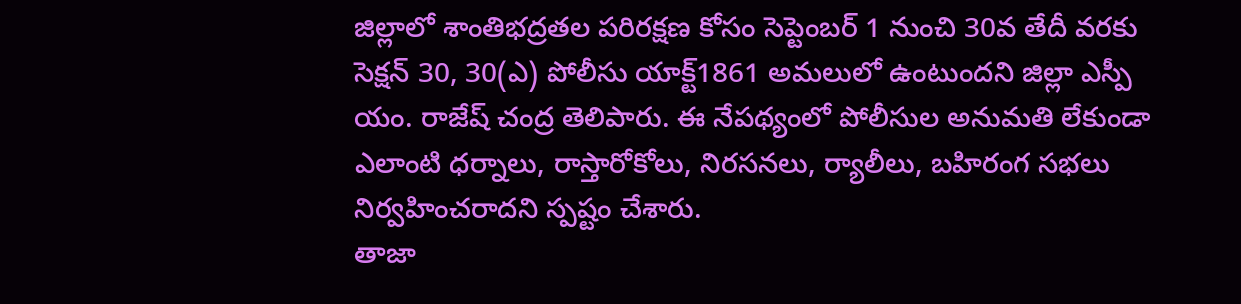జిల్లాలో శాంతిభద్రతల పరిరక్షణ కోసం సెప్టెంబర్ 1 నుంచి 30వ తేదీ వరకు సెక్షన్ 30, 30(ఎ) పోలీసు యాక్ట్1861 అమలులో ఉంటుందని జిల్లా ఎస్పీ యం. రాజేష్ చంద్ర తెలిపారు. ఈ నేపథ్యంలో పోలీసుల అనుమతి లేకుండా ఎలాంటి ధర్నాలు, రాస్తారోకోలు, నిరసనలు, ర్యాలీలు, బహిరంగ సభలు నిర్వహించరాదని స్పష్టం చేశారు.
తాజా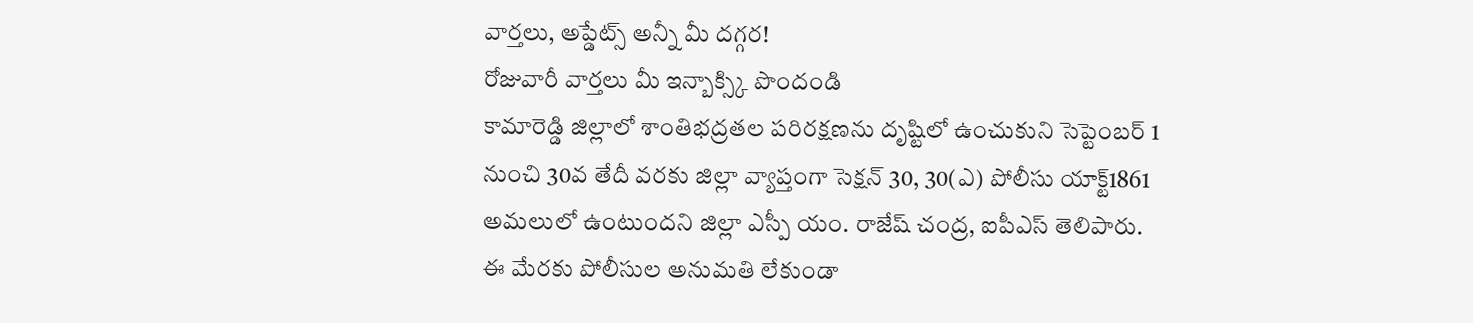వార్తలు, అప్డేట్స్ అన్నీ మీ దగ్గర!
రోజువారీ వార్తలు మీ ఇన్బాక్స్కి పొందండి
కామారెడ్డి జిల్లాలో శాంతిభద్రతల పరిరక్షణను దృష్టిలో ఉంచుకుని సెప్టెంబర్ 1 నుంచి 30వ తేదీ వరకు జిల్లా వ్యాప్తంగా సెక్షన్ 30, 30(ఎ) పోలీసు యాక్ట్1861 అమలులో ఉంటుందని జిల్లా ఎస్పీ యం. రాజేష్ చంద్ర, ఐపీఎస్ తెలిపారు. ఈ మేరకు పోలీసుల అనుమతి లేకుండా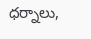ధర్నాలు,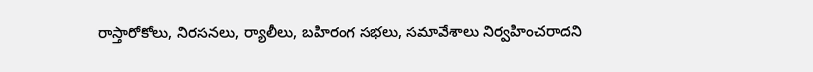రాస్తారోకోలు, నిరసనలు, ర్యాలీలు, బహిరంగ సభలు, సమావేశాలు నిర్వహించరాదని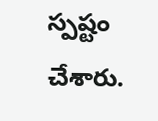స్పష్టం చేశారు.